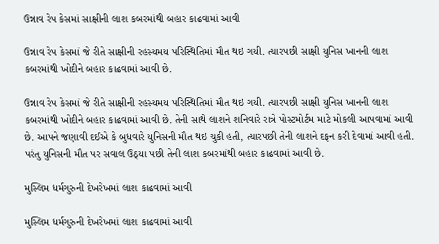ઉન્નાવ રેપ કેસમાં સાક્ષીની લાશ કબરમાંથી બહાર કાઢવામાં આવી

ઉન્નાવ રેપ કેસમાં જે રીતે સાક્ષીની રહસ્યમય પરિસ્થિતિમાં મૌત થઇ ગયી. ત્યારપછી સાક્ષી યુનિસ ખાનની લાશ કબરમાંથી ખોદીને બહાર કાઢવામાં આવી છે.

ઉન્નાવ રેપ કેસમાં જે રીતે સાક્ષીની રહસ્યમય પરિસ્થિતિમાં મૌત થઇ ગયી. ત્યારપછી સાક્ષી યુનિસ ખાનની લાશ કબરમાંથી ખોદીને બહાર કાઢવામાં આવી છે. તેની સાથે લાશને શનિવારે રાત્રે પોસ્ટમોર્ટમ માટે મોકલી આપવામાં આવી છે. આપને જણાવી દઈએ કે બુધવારે યુનિસની મૌત થઇ ચુકી હતી, ત્યારપછી તેની લાશને દફન કરી દેવામાં આવી હતી. પરંતુ યુનિસની મૌત પર સવાલ ઉઠ્યા પછી તેની લાશ કબરમાંથી બહાર કાઢવામાં આવી છે.

મુસ્લિમ ધર્મગુરુની દેખરેખમાં લાશ કાઢવામાં આવી

મુસ્લિમ ધર્મગુરુની દેખરેખમાં લાશ કાઢવામાં આવી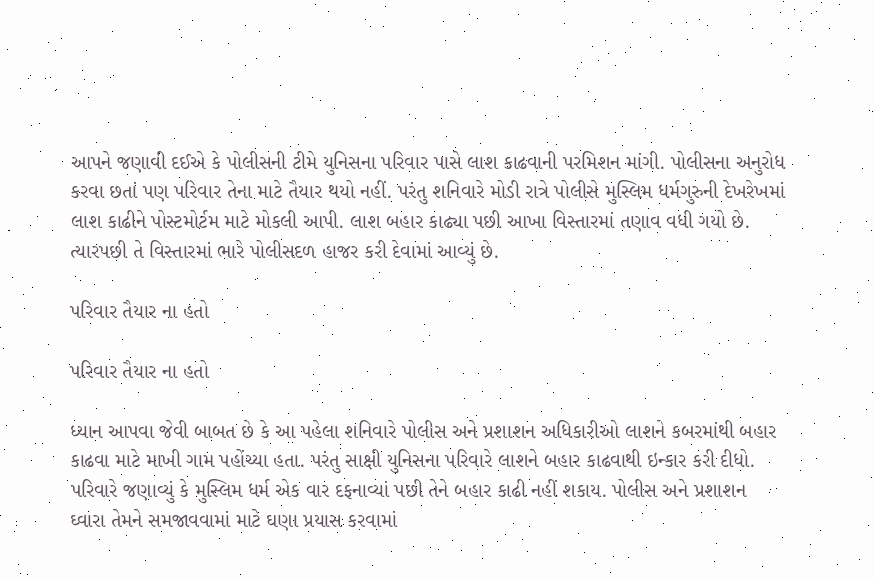આપને જણાવી દઈએ કે પોલીસની ટીમે યુનિસના પરિવાર પાસે લાશ કાઢવાની પરમિશન માંગી. પોલીસના અનુરોધ કરવા છતાં પણ પરિવાર તેના માટે તૈયાર થયો નહીં. પરંતુ શનિવારે મોડી રાત્રે પોલીસે મુસ્લિમ ધર્મગુરુની દેખરેખમાં લાશ કાઢીને પોસ્ટમોર્ટમ માટે મોકલી આપી. લાશ બહાર કાઢ્યા પછી આખા વિસ્તારમાં તણાવ વધી ગયો છે. ત્યારપછી તે વિસ્તારમાં ભારે પોલીસદળ હાજર કરી દેવામાં આવ્યું છે.

પરિવાર તૈયાર ના હતો

પરિવાર તૈયાર ના હતો

ધ્યાન આપવા જેવી બાબત છે કે આ પહેલા શનિવારે પોલીસ અને પ્રશાશન અધિકારીઓ લાશને કબરમાંથી બહાર કાઢવા માટે માખી ગામ પહોંચ્યા હતા. પરંતુ સાક્ષી યુનિસના પરિવારે લાશને બહાર કાઢવાથી ઇન્કાર કરી દીધો. પરિવારે જણાવ્યું કે મુસ્લિમ ધર્મ એક વાર દફનાવ્યાં પછી તેને બહાર કાઢી નહીં શકાય. પોલીસ અને પ્રશાશન ઘ્વારા તેમને સમજાવવામાં માટે ઘણા પ્રયાસ કરવામાં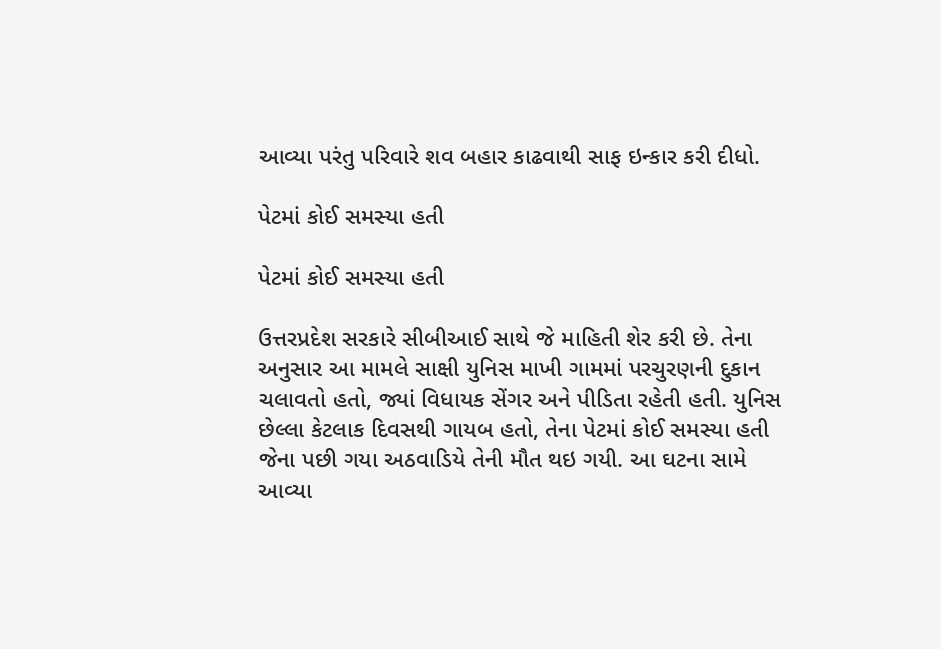આવ્યા પરંતુ પરિવારે શવ બહાર કાઢવાથી સાફ ઇન્કાર કરી દીધો.

પેટમાં કોઈ સમસ્યા હતી

પેટમાં કોઈ સમસ્યા હતી

ઉત્તરપ્રદેશ સરકારે સીબીઆઈ સાથે જે માહિતી શેર કરી છે. તેના અનુસાર આ મામલે સાક્ષી યુનિસ માખી ગામમાં પરચુરણની દુકાન ચલાવતો હતો, જ્યાં વિધાયક સેંગર અને પીડિતા રહેતી હતી. યુનિસ છેલ્લા કેટલાક દિવસથી ગાયબ હતો, તેના પેટમાં કોઈ સમસ્યા હતી જેના પછી ગયા અઠવાડિયે તેની મૌત થઇ ગયી. આ ઘટના સામે આવ્યા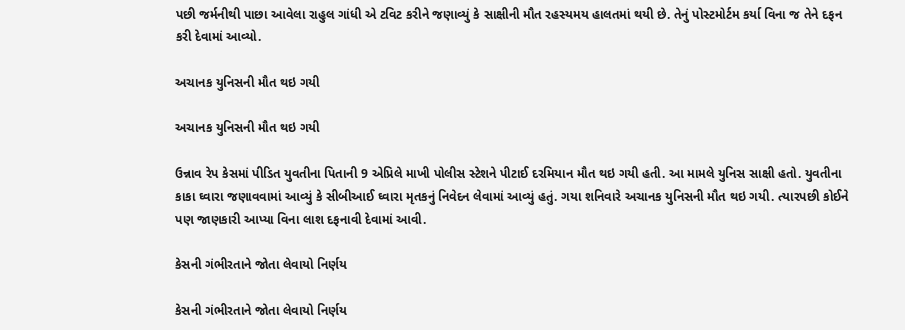પછી જર્મનીથી પાછા આવેલા રાહુલ ગાંધી એ ટવિટ કરીને જણાવ્યું કે સાક્ષીની મૌત રહસ્યમય હાલતમાં થયી છે. તેનું પોસ્ટમોર્ટમ કર્યા વિના જ તેને દફન કરી દેવામાં આવ્યો.

અચાનક યુનિસની મૌત થઇ ગયી

અચાનક યુનિસની મૌત થઇ ગયી

ઉન્નાવ રેપ કેસમાં પીડિત યુવતીના પિતાની 9 એપ્રિલે માખી પોલીસ સ્ટેશને પીટાઈ દરમિયાન મૌત થઇ ગયી હતી. આ મામલે યુનિસ સાક્ષી હતો. યુવતીના કાકા ઘ્વારા જણાવવામાં આવ્યું કે સીબીઆઈ ઘ્વારા મૃતકનું નિવેદન લેવામાં આવ્યું હતું. ગયા શનિવારે અચાનક યુનિસની મૌત થઇ ગયી. ત્યારપછી કોઈને પણ જાણકારી આપ્યા વિના લાશ દફનાવી દેવામાં આવી.

કેસની ગંભીરતાને જોતા લેવાયો નિર્ણય

કેસની ગંભીરતાને જોતા લેવાયો નિર્ણય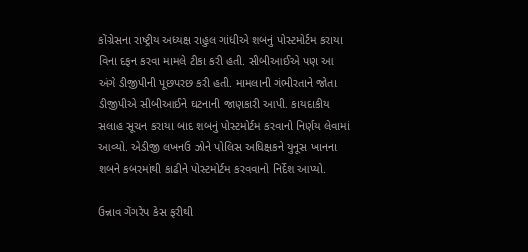કોંગ્રેસના રાષ્ટ્રીય અધ્યક્ષ રાહુલ ગાંધીએ શબનું પોસ્ટમોર્ટમ કરાયા વિના દફન કરવા મામલે ટીકા કરી હતી. સીબીઆઈએ પણ આ અંગે ડીજીપીની પૂછપરછ કરી હતી. મામલાની ગંભીરતાને જોતા ડીજીપીએ સીબીઆઈને ઘટનાની જાણકારી આપી. કાયદાકીય સલાહ સૂચન કરાયા બાદ શબનું પોસ્ટમોર્ટમ કરવાનો નિર્ણય લેવામાં આવ્યો. એડીજી લખનઉ ઝોને પોલિસ અધિક્ષકને યુનૂસ ખાનના શબને કબરમાંથી કાઢીને પોસ્ટમોર્ટમ કરવવાનો નિર્દેશ આપ્યો.

ઉન્નાવ ગેંગરેપ કેસ ફરીથી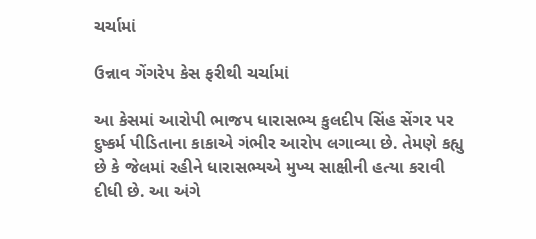ચર્ચામાં

ઉન્નાવ ગેંગરેપ કેસ ફરીથી ચર્ચામાં

આ કેસમાં આરોપી ભાજપ ધારાસભ્ય કુલદીપ સિંહ સેંગર પર દુષ્કર્મ પીડિતાના કાકાએ ગંભીર આરોપ લગાવ્યા છે. તેમણે કહ્યુ છે કે જેલમાં રહીને ધારાસભ્યએ મુખ્ય સાક્ષીની હત્યા કરાવી દીધી છે. આ અંગે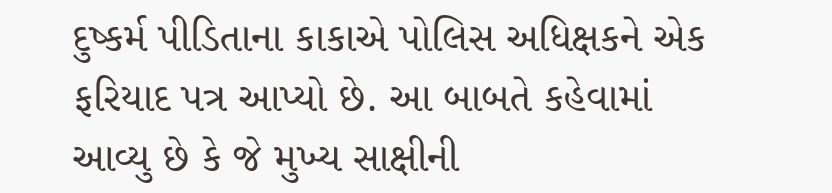દુષ્કર્મ પીડિતાના કાકાએ પોલિસ અધિક્ષકને એક ફરિયાદ પત્ર આપ્યો છે. આ બાબતે કહેવામાં આવ્યુ છે કે જે મુખ્ય સાક્ષીની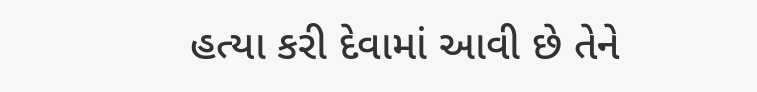હત્યા કરી દેવામાં આવી છે તેને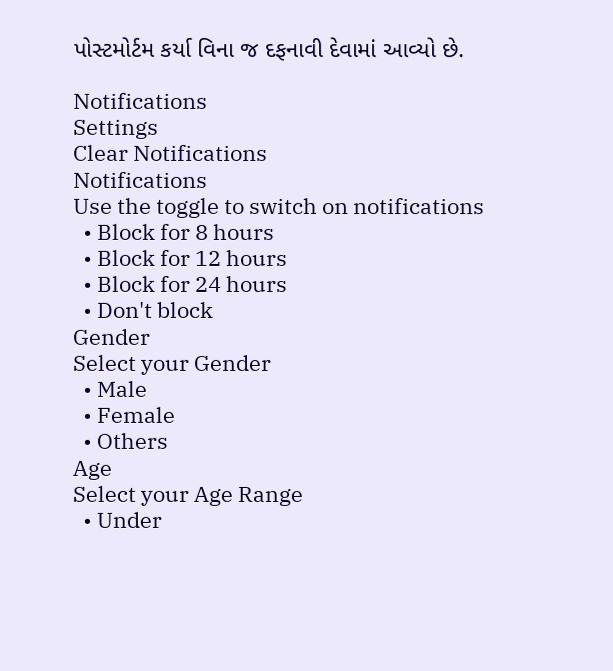પોસ્ટમોર્ટમ કર્યા વિના જ દફનાવી દેવામાં આવ્યો છે.

Notifications
Settings
Clear Notifications
Notifications
Use the toggle to switch on notifications
  • Block for 8 hours
  • Block for 12 hours
  • Block for 24 hours
  • Don't block
Gender
Select your Gender
  • Male
  • Female
  • Others
Age
Select your Age Range
  • Under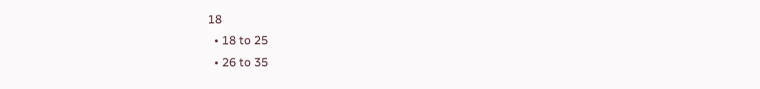18
  • 18 to 25
  • 26 to 35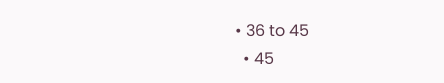• 36 to 45
  • 45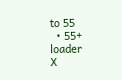to 55
  • 55+
loader
X